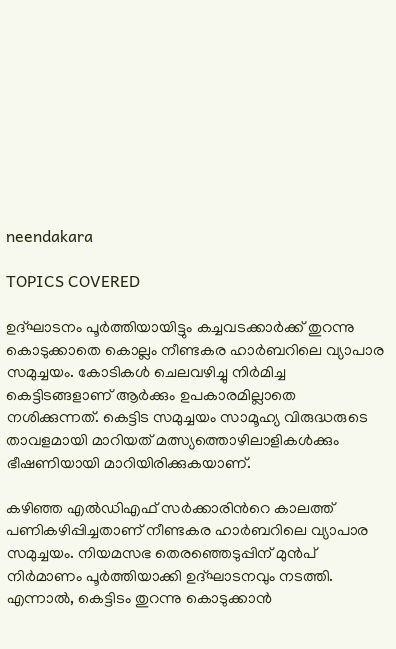neendakara

TOPICS COVERED

ഉദ്ഘാടനം പൂർത്തിയായിട്ടും കച്ചവടക്കാർക്ക് തുറന്നു കൊടുക്കാതെ കൊല്ലം നീണ്ടകര ഹാർബറിലെ വ്യാപാര സമുച്ചയം. കോടികൾ ചെലവഴിച്ചു നിർമിച്ച കെട്ടിടങ്ങളാണ് ആർക്കും ഉപകാരമില്ലാതെ നശിക്കുന്നത്. കെട്ടിട സമുച്ചയം സാമൂഹ്യ വിരുദ്ധരുടെ താവളമായി മാറിയത് മത്സ്യത്തൊഴിലാളികൾക്കും ഭീഷണിയായി മാറിയിരിക്കുകയാണ്.

കഴിഞ്ഞ എൽഡിഎഫ് സർക്കാരിന്‍റെ കാലത്ത് പണികഴിപ്പിച്ചതാണ് നീണ്ടകര ഹാർബറിലെ വ്യാപാര സമുച്ചയം. നിയമസഭ തെരഞ്ഞെടുപ്പിന് മുൻപ് നിർമാണം പൂർത്തിയാക്കി ഉദ്ഘാടനവും നടത്തി. എന്നാൽ, കെട്ടിടം തുറന്നു കൊടുക്കാൻ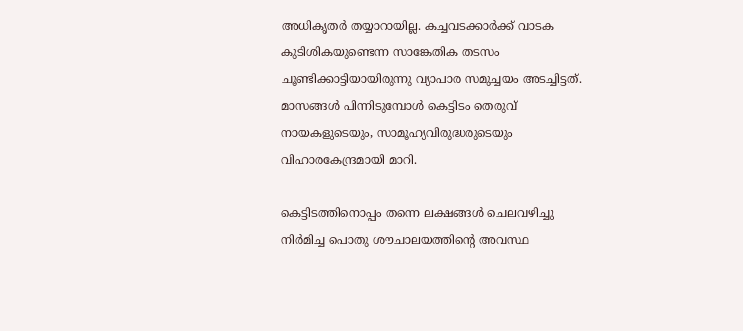അധികൃതർ തയ്യാറായില്ല. കച്ചവടക്കാർക്ക് വാടക കുടിശികയുണ്ടെന്ന സാങ്കേതിക തടസം ചൂണ്ടിക്കാട്ടിയായിരുന്നു വ്യാപാര സമുച്ചയം അടച്ചിട്ടത്. മാസങ്ങൾ പിന്നിടുമ്പോൾ കെട്ടിടം തെരുവ് നായകളുടെയും, സാമൂഹ്യവിരുദ്ധരുടെയും വിഹാരകേന്ദ്രമായി മാറി.

കെട്ടിടത്തിനൊപ്പം തന്നെ ലക്ഷങ്ങൾ ചെലവഴിച്ചു നിർമിച്ച പൊതു ശൗചാലയത്തിന്‍റെ അവസ്ഥ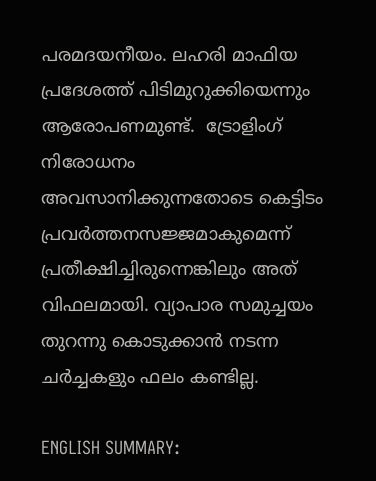പരമദയനീയം. ലഹരി മാഫിയ പ്രദേശത്ത് പിടിമുറുക്കിയെന്നും ആരോപണമുണ്ട്.  ട്രോളിംഗ് നിരോധനം അവസാനിക്കുന്നതോടെ കെട്ടിടം പ്രവർത്തനസജ്ജമാകുമെന്ന് പ്രതീക്ഷിച്ചിരുന്നെങ്കിലും അത് വിഫലമായി. വ്യാപാര സമുച്ചയം തുറന്നു കൊടുക്കാൻ നടന്ന ചർച്ചകളും ഫലം കണ്ടില്ല.

ENGLISH SUMMARY: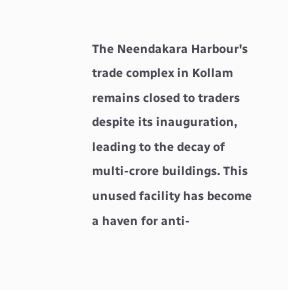The Neendakara Harbour's trade complex in Kollam remains closed to traders despite its inauguration, leading to the decay of multi-crore buildings. This unused facility has become a haven for anti-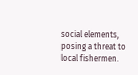social elements, posing a threat to local fishermen.